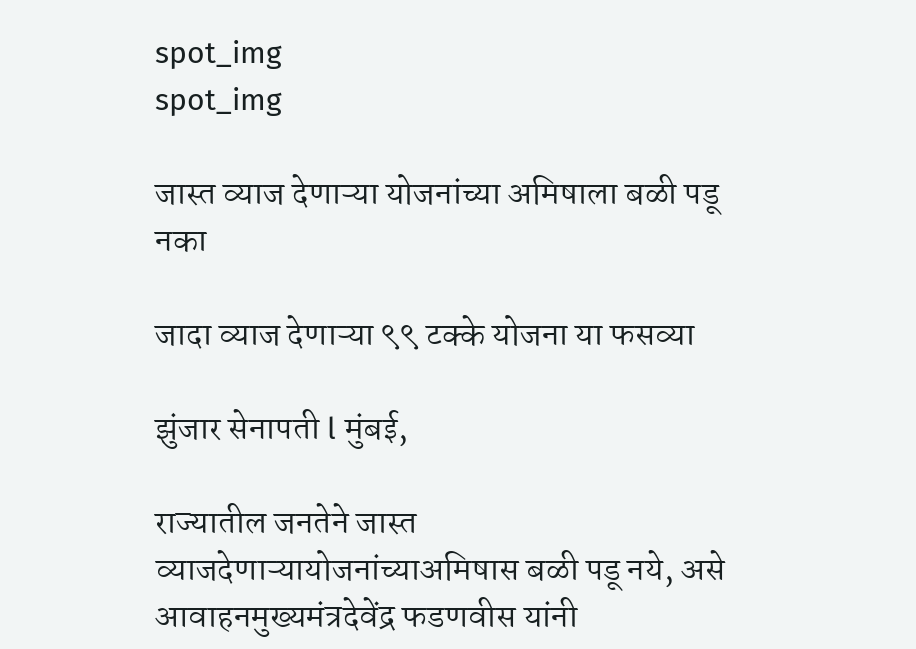spot_img
spot_img

जास्त व्याज देणाऱ्या योजनांच्या अमिषाला बळी पडू नका

जादा व्याज देणाऱ्या ९९ टक्के योजना या फसव्या

झुंजार सेनापती l मुंबई,

राज्यातील जनतेने जास्त व्याजदेणाऱ्यायोजनांच्याअमिषास बळी पडू नये, असे आवाहनमुख्यमंत्रदेवेंद्र फडणवीस यांनी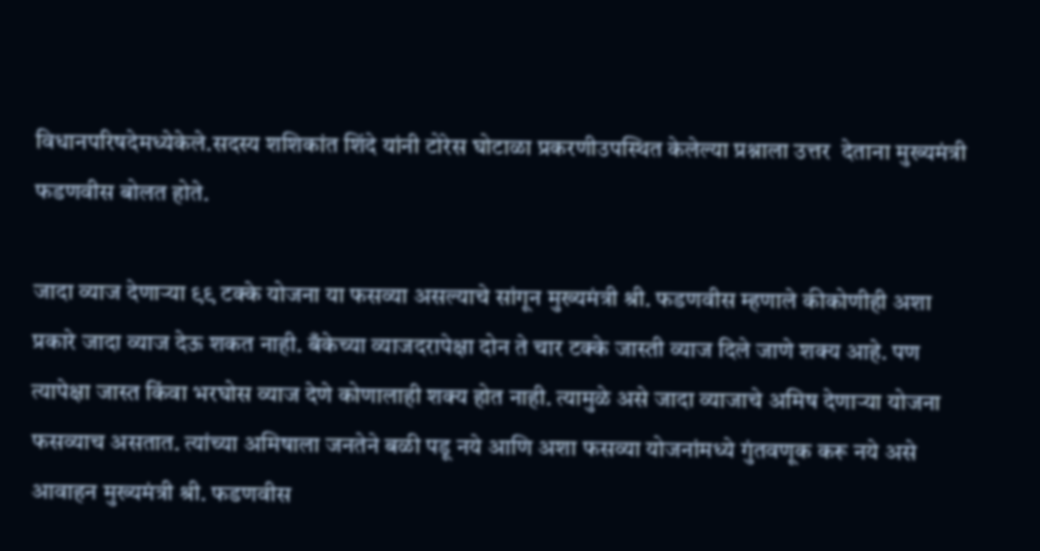विधानपरिषदेमध्येकेले.सदस्य शशिकांत शिंदे यांनी टोरेस घोटाळा प्रकरणीउपस्थित केलेल्या प्रश्नाला उत्तर  देताना मुख्यमंत्री फडणवीस बोलत होते.

जादा व्याज देणाऱ्या ९९ टक्के योजना या फसव्या असल्याचे सांगून मुख्यमंत्री श्री. फडणवीस म्हणाले कीकोणीही अशा प्रकारे जादा व्याज देऊ शकत नाही. बँकेच्या व्याजदरापेक्षा दोन ते चार टक्के जास्ती व्याज दिले जाणे शक्य आहे. पण त्यापेक्षा जास्त किंवा भरघोस व्याज देणे कोणालाही शक्य होत नाही. त्यामुळे असे जादा व्याजाचे अमिष देणाऱ्या योजना फसव्याच असतात. त्यांच्या अमिषाला जनतेने बळी पडू नये आणि अशा फसव्या योजनांमध्ये गुंतवणूक करू नये असे आवाहन मुख्यमंत्री श्री. फडणवीस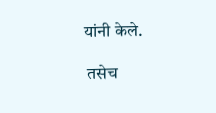यांनी केले.

 तसेच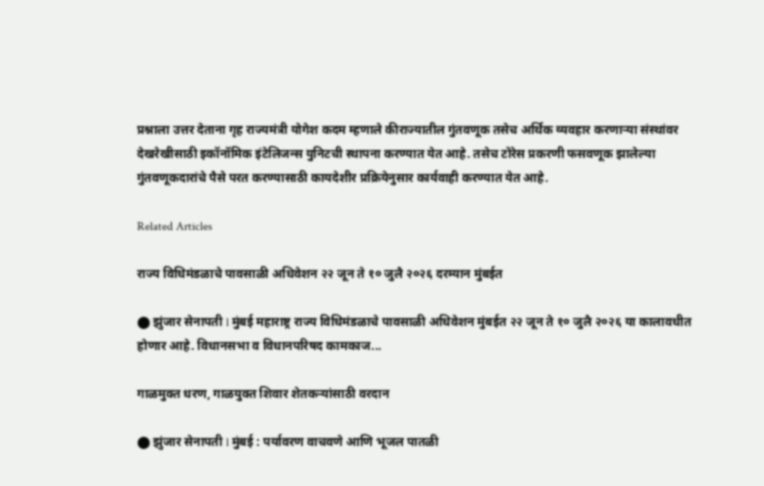प्रश्नाला उत्तर देताना गृह राज्यमंत्री योगेश कदम म्हणाले कीराज्यातील गुंतवणूक तसेच अर्थिक व्यवहार करणाऱ्या संस्थांवर देखरेखीसाठी इकॉनॉमिक इंटेलिजन्स युनिटची स्थापना करण्यात येत आहे. तसेच टोरेस प्रकरणी फसवणूक झालेल्या गुंतवणूकदारांचे पैसे परत करण्यासाठी कायदेशीर प्रक्रियेनुसार कार्यवाही करण्यात येत आहे.

Related Articles

राज्य विधिमंडळाचे पावसाळी अधिवेशन २२ जून ते १० जुलै २०२६ दरम्यान मुंबईत

⬤ झुंजार सेनापती l मुंबई महाराष्ट्र राज्य विधिमंडळाचे पावसाळी अधिवेशन मुंबईत २२ जून ते १० जुलै २०२६ या कालावधीत होणार आहे. विधानसभा व विधानपरिषद कामकाज...

गाळमुक्त धरण, गाळयुक्त शिवार शेतकऱ्यांसाठी वरदान

⬤ झुंजार सेनापती l मुंबई : पर्यावरण वाचवणे आणि भूजल पातळी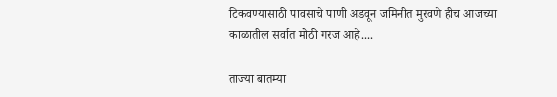टिकवण्यासाठी पावसाचे पाणी अडवून जमिनीत मुरवणे हीच आजच्या काळातील सर्वात मोठी गरज आहे....

ताज्या बातम्या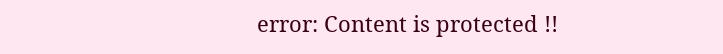error: Content is protected !!